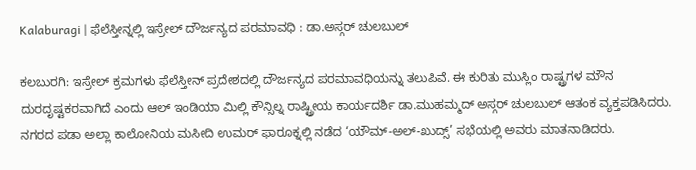Kalaburagi | ಫೆಲೆಸ್ತೀನ್ನಲ್ಲಿ ಇಸ್ರೇಲ್ ದೌರ್ಜನ್ಯದ ಪರಮಾವಧಿ : ಡಾ.ಅಸ್ಗರ್ ಚುಲಬುಲ್

ಕಲಬುರಗಿ: ಇಸ್ರೇಲ್ ಕ್ರಮಗಳು ಫೆಲೆಸ್ತೀನ್ ಪ್ರದೇಶದಲ್ಲಿ ದೌರ್ಜನ್ಯದ ಪರಮಾವಧಿಯನ್ನು ತಲುಪಿವೆ. ಈ ಕುರಿತು ಮುಸ್ಲಿಂ ರಾಷ್ಟ್ರಗಳ ಮೌನ ದುರದೃಷ್ಟಕರವಾಗಿದೆ ಎಂದು ಆಲ್ ಇಂಡಿಯಾ ಮಿಲ್ಲಿ ಕೌನ್ಸಿಲ್ನ ರಾಷ್ಟ್ರೀಯ ಕಾರ್ಯದರ್ಶಿ ಡಾ.ಮುಹಮ್ಮದ್ ಅಸ್ಗರ್ ಚುಲಬುಲ್ ಆತಂಕ ವ್ಯಕ್ತಪಡಿಸಿದರು.
ನಗರದ ಪಡಾ ಅಲ್ಲಾ ಕಾಲೋನಿಯ ಮಸೀದಿ ಉಮರ್ ಫಾರೂಕ್ನಲ್ಲಿ ನಡೆದ ‘ಯೌಮ್-ಅಲ್-ಖುದ್ಸ್’ ಸಭೆಯಲ್ಲಿ ಅವರು ಮಾತನಾಡಿದರು.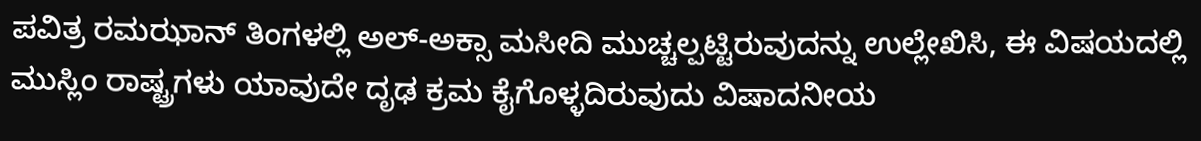ಪವಿತ್ರ ರಮಝಾನ್ ತಿಂಗಳಲ್ಲಿ ಅಲ್-ಅಕ್ಸಾ ಮಸೀದಿ ಮುಚ್ಚಲ್ಪಟ್ಟಿರುವುದನ್ನು ಉಲ್ಲೇಖಿಸಿ, ಈ ವಿಷಯದಲ್ಲಿ ಮುಸ್ಲಿಂ ರಾಷ್ಟ್ರಗಳು ಯಾವುದೇ ದೃಢ ಕ್ರಮ ಕೈಗೊಳ್ಳದಿರುವುದು ವಿಷಾದನೀಯ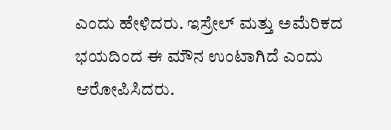ಎಂದು ಹೇಳಿದರು. ಇಸ್ರೇಲ್ ಮತ್ತು ಅಮೆರಿಕದ ಭಯದಿಂದ ಈ ಮೌನ ಉಂಟಾಗಿದೆ ಎಂದು ಆರೋಪಿಸಿದರು.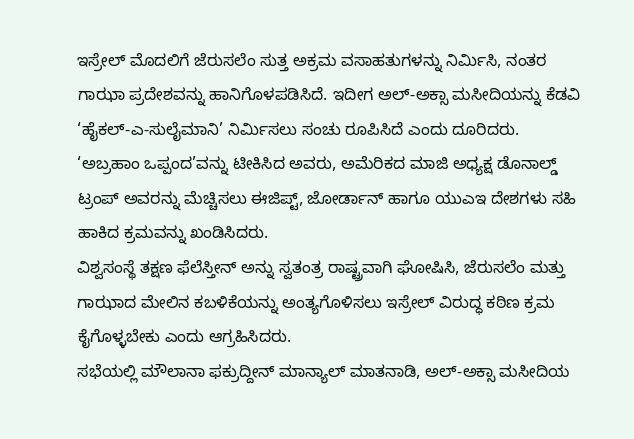ಇಸ್ರೇಲ್ ಮೊದಲಿಗೆ ಜೆರುಸಲೆಂ ಸುತ್ತ ಅಕ್ರಮ ವಸಾಹತುಗಳನ್ನು ನಿರ್ಮಿಸಿ, ನಂತರ ಗಾಝಾ ಪ್ರದೇಶವನ್ನು ಹಾನಿಗೊಳಪಡಿಸಿದೆ. ಇದೀಗ ಅಲ್-ಅಕ್ಸಾ ಮಸೀದಿಯನ್ನು ಕೆಡವಿ ‘ಹೈಕಲ್-ಎ-ಸುಲೈಮಾನಿ’ ನಿರ್ಮಿಸಲು ಸಂಚು ರೂಪಿಸಿದೆ ಎಂದು ದೂರಿದರು.
‘ಅಬ್ರಹಾಂ ಒಪ್ಪಂದ’ವನ್ನು ಟೀಕಿಸಿದ ಅವರು, ಅಮೆರಿಕದ ಮಾಜಿ ಅಧ್ಯಕ್ಷ ಡೊನಾಲ್ಡ್ ಟ್ರಂಪ್ ಅವರನ್ನು ಮೆಚ್ಚಿಸಲು ಈಜಿಪ್ಟ್, ಜೋರ್ಡಾನ್ ಹಾಗೂ ಯುಎಇ ದೇಶಗಳು ಸಹಿ ಹಾಕಿದ ಕ್ರಮವನ್ನು ಖಂಡಿಸಿದರು.
ವಿಶ್ವಸಂಸ್ಥೆ ತಕ್ಷಣ ಫೆಲೆಸ್ತೀನ್ ಅನ್ನು ಸ್ವತಂತ್ರ ರಾಷ್ಟ್ರವಾಗಿ ಘೋಷಿಸಿ, ಜೆರುಸಲೆಂ ಮತ್ತು ಗಾಝಾದ ಮೇಲಿನ ಕಬಳಿಕೆಯನ್ನು ಅಂತ್ಯಗೊಳಿಸಲು ಇಸ್ರೇಲ್ ವಿರುದ್ಧ ಕಠಿಣ ಕ್ರಮ ಕೈಗೊಳ್ಳಬೇಕು ಎಂದು ಆಗ್ರಹಿಸಿದರು.
ಸಭೆಯಲ್ಲಿ ಮೌಲಾನಾ ಫಕ್ರುದ್ದೀನ್ ಮಾನ್ಯಾಲ್ ಮಾತನಾಡಿ, ಅಲ್-ಅಕ್ಸಾ ಮಸೀದಿಯ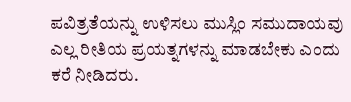ಪವಿತ್ರತೆಯನ್ನು ಉಳಿಸಲು ಮುಸ್ಲಿಂ ಸಮುದಾಯವು ಎಲ್ಲ ರೀತಿಯ ಪ್ರಯತ್ನಗಳನ್ನು ಮಾಡಬೇಕು ಎಂದು ಕರೆ ನೀಡಿದರು.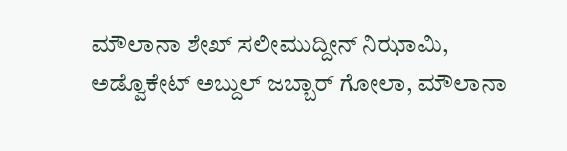ಮೌಲಾನಾ ಶೇಖ್ ಸಲೀಮುದ್ದೀನ್ ನಿಝಾಮಿ, ಅಡ್ವೊಕೇಟ್ ಅಬ್ದುಲ್ ಜಬ್ಬಾರ್ ಗೋಲಾ, ಮೌಲಾನಾ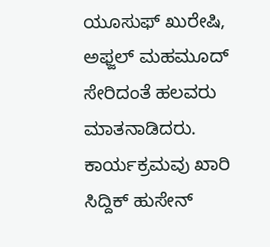ಯೂಸುಫ್ ಖುರೇಷಿ, ಅಫ್ಜಲ್ ಮಹಮೂದ್ ಸೇರಿದಂತೆ ಹಲವರು ಮಾತನಾಡಿದರು.
ಕಾರ್ಯಕ್ರಮವು ಖಾರಿ ಸಿದ್ದಿಕ್ ಹುಸೇನ್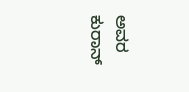ಅವರ ಕುರಾನ್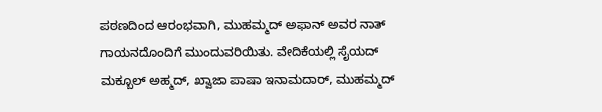ಪಠಣದಿಂದ ಆರಂಭವಾಗಿ, ಮುಹಮ್ಮದ್ ಅಫಾನ್ ಅವರ ನಾತ್ ಗಾಯನದೊಂದಿಗೆ ಮುಂದುವರಿಯಿತು. ವೇದಿಕೆಯಲ್ಲಿ ಸೈಯದ್ ಮಕ್ಬೂಲ್ ಅಹ್ಮದ್, ಖ್ವಾಜಾ ಪಾಷಾ ಇನಾಮದಾರ್, ಮುಹಮ್ಮದ್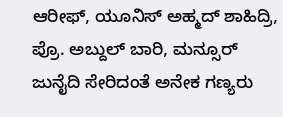ಆರೀಫ್, ಯೂನಿಸ್ ಅಹ್ಮದ್ ಶಾಹಿದ್ರಿ, ಪ್ರೊ. ಅಬ್ದುಲ್ ಬಾರಿ, ಮನ್ಸೂರ್ ಜುನೈದಿ ಸೇರಿದಂತೆ ಅನೇಕ ಗಣ್ಯರು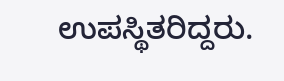ಉಪಸ್ಥಿತರಿದ್ದರು.